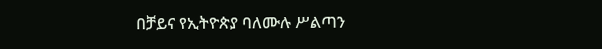በቻይና የኢትዮጵያ ባለሙሉ ሥልጣን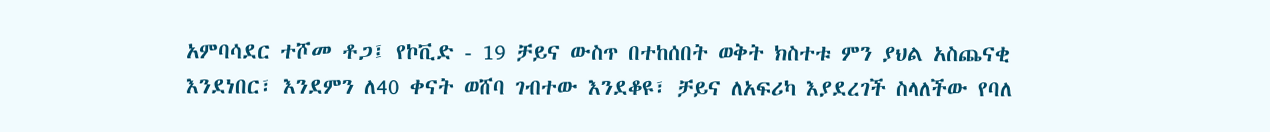አምባሳደር ተሾመ ቶጋ፤ የኮቪድ - 19 ቻይና ውስጥ በተከሰበት ወቅት ክስተቱ ምን ያህል አስጨናቂ እንደነበር፣ እንደምን ለ40 ቀናት ወሸባ ገብተው እንደቆዩ፣ ቻይና ለአፍሪካ እያደረገች ስላለችው የባለ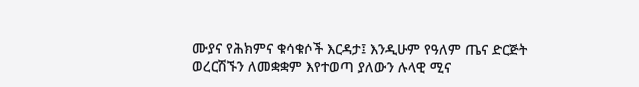ሙያና የሕክምና ቁሳቁሶች እርዳታ፤ እንዲሁም የዓለም ጤና ድርጅት ወረርሽኙን ለመቋቋም እየተወጣ ያለውን ሉላዊ ሚና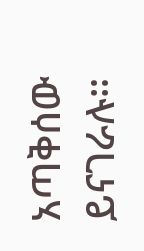አጣቅሰው ይናገራሉ።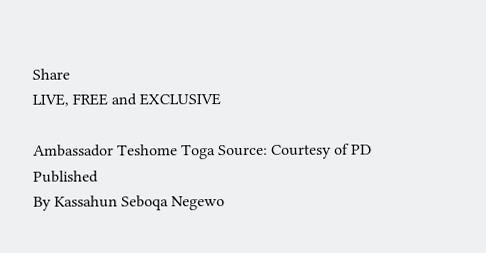Share
LIVE, FREE and EXCLUSIVE

Ambassador Teshome Toga Source: Courtesy of PD
Published
By Kassahun Seboqa Negewo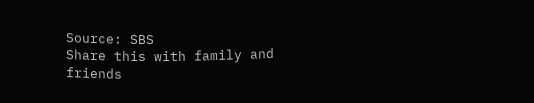Source: SBS
Share this with family and friends